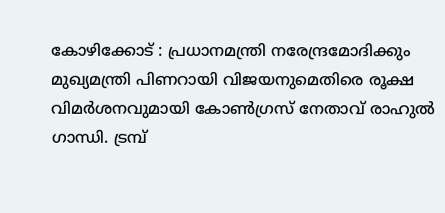കോഴിക്കോട് : പ്രധാനമന്ത്രി നരേന്ദ്രമോദിക്കും മുഖ്യമന്ത്രി പിണറായി വിജയനുമെതിരെ രൂക്ഷ വിമർശനവുമായി കോൺഗ്രസ് നേതാവ് രാഹുൽ ഗാന്ധി. ട്രമ്പ്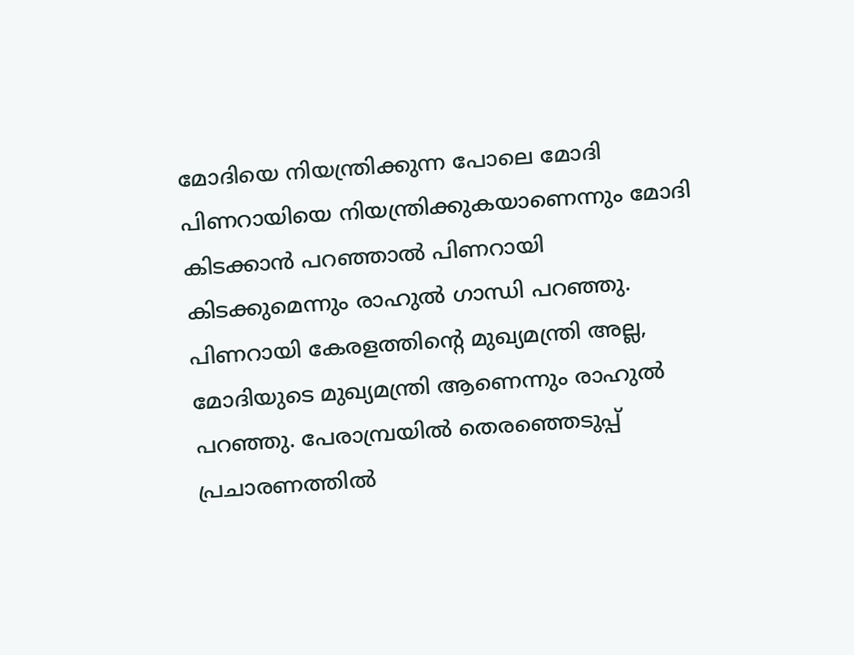മോദിയെ നിയന്ത്രിക്കുന്ന പോലെ മോദി പിണറായിയെ നിയന്ത്രിക്കുകയാണെന്നും മോദി കിടക്കാൻ പറഞ്ഞാൽ പിണറായി കിടക്കുമെന്നും രാഹുൽ ഗാന്ധി പറഞ്ഞു. പിണറായി കേരളത്തിന്റെ മുഖ്യമന്ത്രി അല്ല, മോദിയുടെ മുഖ്യമന്ത്രി ആണെന്നും രാഹുൽ പറഞ്ഞു. പേരാമ്പ്രയിൽ തെരഞ്ഞെടുപ്പ് പ്രചാരണത്തിൽ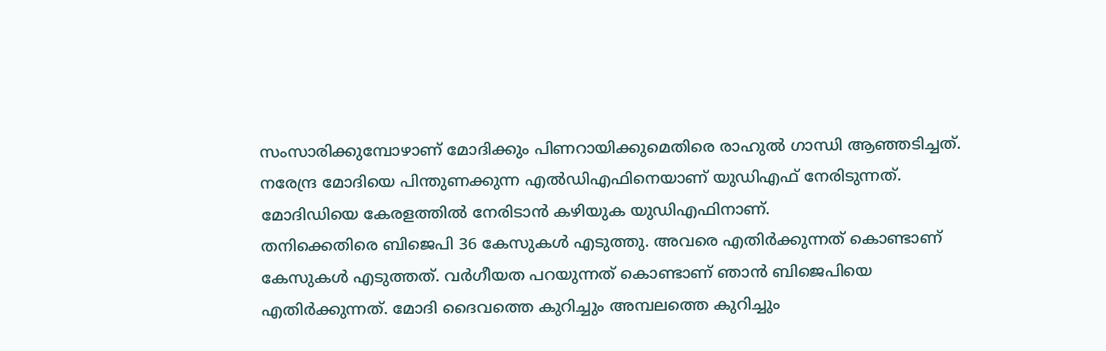സംസാരിക്കുമ്പോഴാണ് മോദിക്കും പിണറായിക്കുമെതിരെ രാഹുൽ ഗാന്ധി ആഞ്ഞടിച്ചത്. നരേന്ദ്ര മോദിയെ പിന്തുണക്കുന്ന എൽഡിഎഫിനെയാണ് യുഡിഎഫ് നേരിടുന്നത്. മോദിഡിയെ കേരളത്തിൽ നേരിടാൻ കഴിയുക യുഡിഎഫിനാണ്.
തനിക്കെതിരെ ബിജെപി 36 കേസുകൾ എടുത്തു. അവരെ എതിർക്കുന്നത് കൊണ്ടാണ് കേസുകൾ എടുത്തത്. വർഗീയത പറയുന്നത് കൊണ്ടാണ് ഞാൻ ബിജെപിയെ എതിർക്കുന്നത്. മോദി ദൈവത്തെ കുറിച്ചും അമ്പലത്തെ കുറിച്ചും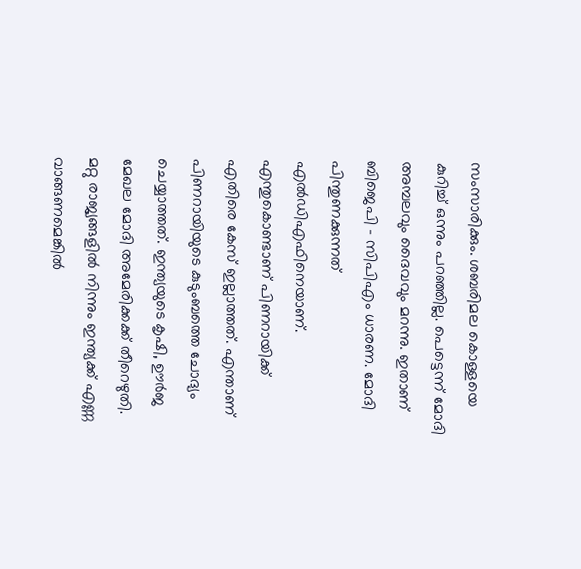സംസാരിക്കും. ശബരിമല കൊള്ളയെ കുറിച്ച് ഒന്നും പറഞ്ഞില്ല. പെട്ടെന്ന് മോദി അമ്പലവും ദൈവവും മറന്നു. ഇതാണ് ബിജെപി – സിപിഎം ധാരണ. മോദി പിന്തുണക്കുന്നത് എൽഡിഎഫിനെയാണ്. എന്തുകൊണ്ടാണ് പിണറായിക്ക് എതിരെ കേസ് ഇല്ലാത്തത്. എന്താണ് പിണറായിയുടെ കുടുംബത്തെ ചോദ്യം ചെയ്യാത്തത്. ഇന്ത്യയുടെ കൃഷി, ഊർജ മേഖല മോദി അമേരിക്കക്ക് തീറെഴുതി. മറ്റു രാജ്യങ്ങളിൽ നിന്നും ഇന്ത്യക്ക് എണ്ണ വാങ്ങണമെങ്കിൽ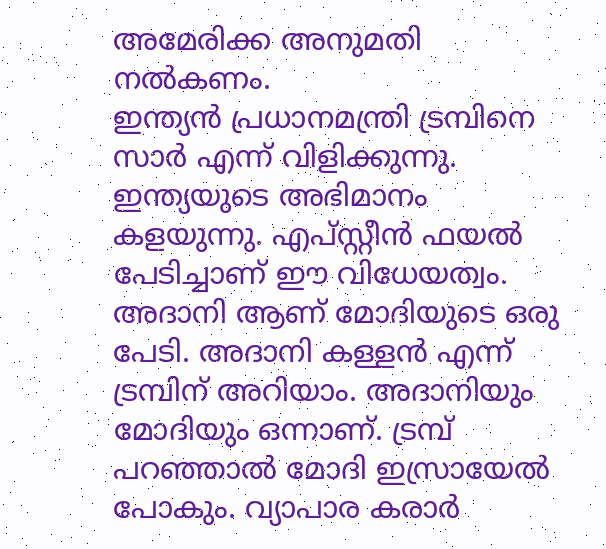അമേരിക്ക അനുമതി നൽകണം.
ഇന്ത്യൻ പ്രധാനമന്ത്രി ട്രമ്പിനെ സാർ എന്ന് വിളിക്കുന്നു. ഇന്ത്യയുടെ അഭിമാനം കളയുന്നു. എപ്സ്റ്റീൻ ഫയൽ പേടിച്ചാണ് ഈ വിധേയത്വം. അദാനി ആണ് മോദിയുടെ ഒരു പേടി. അദാനി കള്ളൻ എന്ന് ട്രമ്പിന് അറിയാം. അദാനിയും മോദിയും ഒന്നാണ്. ട്രമ്പ് പറഞ്ഞാൽ മോദി ഇസ്രായേൽ പോകും. വ്യാപാര കരാർ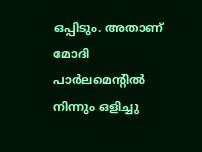ഒപ്പിടും. അതാണ് മോദി പാർലമെന്റിൽ നിന്നും ഒളിച്ചു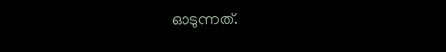ഓടുന്നത്.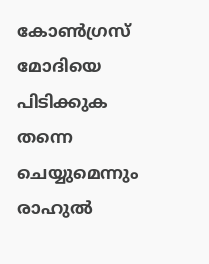കോൺഗ്രസ് മോദിയെ പിടിക്കുക തന്നെ ചെയ്യുമെന്നും രാഹുൽ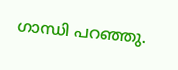ഗാന്ധി പറഞ്ഞു.